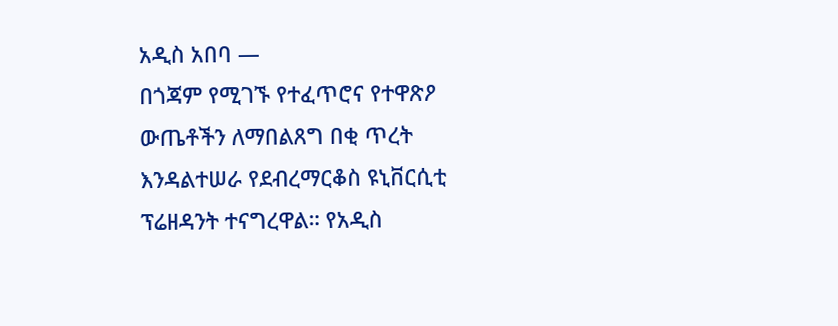አዲስ አበባ —
በጎጃም የሚገኙ የተፈጥሮና የተዋጽዖ ውጤቶችን ለማበልጸግ በቂ ጥረት እንዳልተሠራ የደብረማርቆስ ዩኒቨርሲቲ ፕሬዘዳንት ተናግረዋል። የአዲስ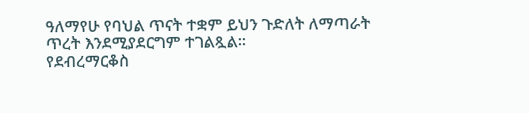ዓለማየሁ የባህል ጥናት ተቋም ይህን ጉድለት ለማጣራት ጥረት እንደሚያደርግም ተገልጿል።
የደብረማርቆስ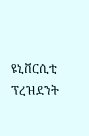ዩኒቨርሲቲ ፕረዝደንት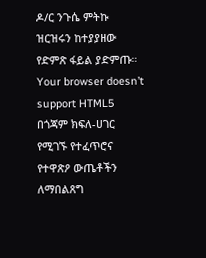ዶ/ር ንጉሴ ምትኩ
ዝርዝሩን ከተያያዘው የድምጽ ፋይል ያድምጡ።
Your browser doesn’t support HTML5
በጎጃም ክፍለ-ሀገር የሚገኙ የተፈጥሮና የተዋጽዖ ውጤቶችን ለማበልጸግ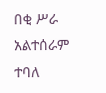በቂ ሥራ አልተሰራም ተባለ